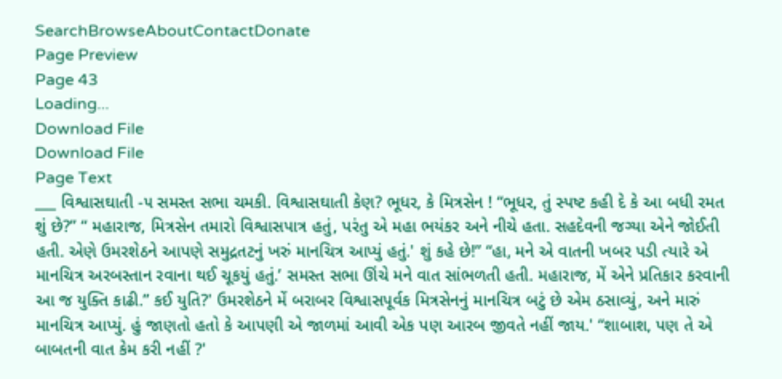SearchBrowseAboutContactDonate
Page Preview
Page 43
Loading...
Download File
Download File
Page Text
___ વિશ્વાસઘાતી -૫ સમસ્ત સભા ચમકી. વિશ્વાસઘાતી કેણ? ભૂધર, કે મિત્રસેન ! “ભૂધર, તું સ્પષ્ટ કહી દે કે આ બધી રમત શું છે?” “ મહારાજ, મિત્રસેન તમારો વિશ્વાસપાત્ર હતું, પરંતુ એ મહા ભયંકર અને નીચે હતા. સહદેવની જગ્યા એને જોઈતી હતી. એણે ઉમરશેઠને આપણે સમુદ્રતટનું ખરું માનચિત્ર આપ્યું હતું.' શું કહે છે!” “હા, મને એ વાતની ખબર પડી ત્યારે એ માનચિત્ર અરબસ્તાન રવાના થઈ ચૂકયું હતું.’ સમસ્ત સભા ઊંચે મને વાત સાંભળતી હતી. મહારાજ, મેં એને પ્રતિકાર કરવાની આ જ યુક્તિ કાઢી.” કઈ યુતિ?' ઉમરશેઠને મેં બરાબર વિશ્વાસપૂર્વક મિત્રસેનનું માનચિત્ર બટું છે એમ ઠસાવ્યું, અને મારું માનચિત્ર આપ્યું. હું જાણતો હતો કે આપણી એ જાળમાં આવી એક પણ આરબ જીવતે નહીં જાય.' “શાબાશ, પણ તે એ બાબતની વાત કેમ કરી નહીં ?'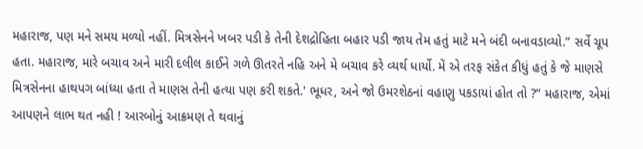મહારાજ, પણ મને સમય મળ્યો નહીં. મિત્રસેનને ખબર પડી કે તેની દેશદ્રોહિતા બહાર પડી જાય તેમ હતું માટે મને બંદી બનાવડાવ્યો.” સર્વે ચૂપ હતા. મહારાજ, મારે બચાવ અને મારી દલીલ કાઈને ગળે ઊતરતે નહિ અને મે બચાવ કરે વ્યર્થ ધાર્યો. મેં એ તરફ સંકેત કીધું હતું કે જે માણસે મિત્રસેનના હાથપગ બાંધ્યા હતા તે માણસ તેની હત્યા પણ કરી શકતે.' ભૂધર, અને જો ઉમરશેઠનાં વહાણુ પકડાયાં હોત તો ?” મહારાજ, એમાં આપણને લાભ થત નહી ! આરબોનું આક્રમણ તે થવાનું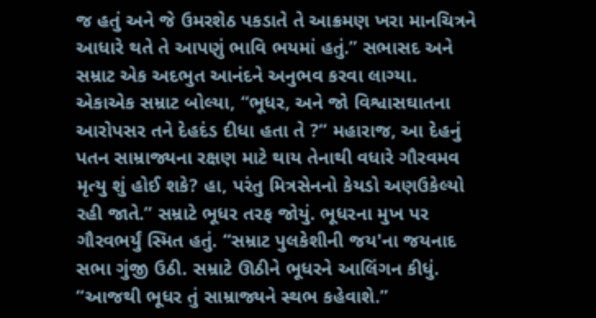જ હતું અને જે ઉમરશેઠ પકડાતે તે આક્રમણ ખરા માનચિત્રને આધારે થતે તે આપણું ભાવિ ભયમાં હતું.” સભાસદ અને સમ્રાટ એક અદભુત આનંદને અનુભવ કરવા લાગ્યા. એકાએક સમ્રાટ બોલ્યા, “ભૂધર, અને જો વિશ્વાસઘાતના આરોપસર તને દેહદંડ દીધા હતા તે ?” મહારાજ, આ દેહનું પતન સામ્રાજ્યના રક્ષણ માટે થાય તેનાથી વધારે ગૌરવમવ મૃત્યુ શું હોઈ શકે? હા, પરંતુ મિત્રસેનનો કેયડો અણઉકેલ્યો રહી જાતે.” સમ્રાટે ભૂધર તરફ જોયું. ભૂધરના મુખ પર ગૌરવભર્યું સ્મિત હતું. “સમ્રાટ પુલકેશીની જય'ના જયનાદ સભા ગુંજી ઉઠી. સમ્રાટે ઊઠીને ભૂધરને આલિંગન કીધું. “આજથી ભૂધર તું સામ્રાજ્યને સ્થભ કહેવાશે.”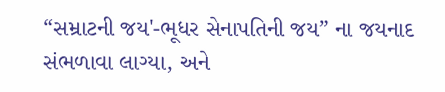“સમ્રાટની જય'-ભૂધર સેનાપતિની જય” ના જયનાદ સંભળાવા લાગ્યા, અને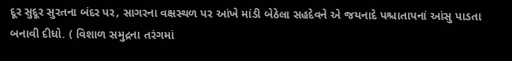દૂર સુદૂર સુરતના બંદર પર, સાગરના વક્ષસ્થળ પર આંખે માંડી બેઠેલા સહદેવને એ જયનાદે પશ્ચાતાપનાં આંસુ પાડતા બનાવી દીધો. ( વિશાળ સમુદ્રના તરંગમાં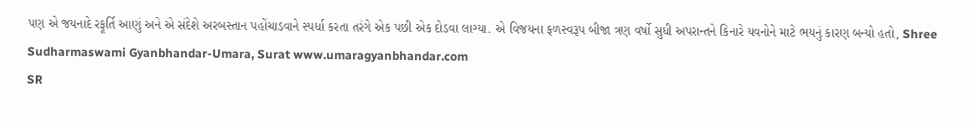પણ એ જયનાદે રફૂર્તિ આણું અને એ સંદેશે અરબસ્તાન પહોંચાડવાને સ્પર્ધા કરતા તરંગે એક પછી એક દોડવા લાગ્યા. એ વિજયના ફળસ્વરૂપ બીજા ત્રણ વર્ષો સુધી અપરાન્તને કિનારે યવનોને માટે ભયનું કારણ બન્યો હતો, Shree Sudharmaswami Gyanbhandar-Umara, Surat www.umaragyanbhandar.com
SR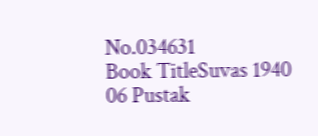No.034631
Book TitleSuvas 1940 06 Pustak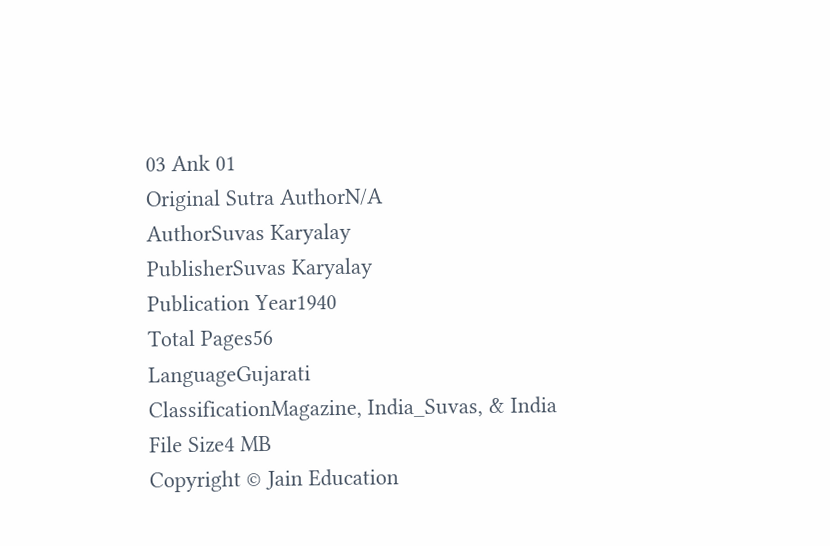03 Ank 01
Original Sutra AuthorN/A
AuthorSuvas Karyalay
PublisherSuvas Karyalay
Publication Year1940
Total Pages56
LanguageGujarati
ClassificationMagazine, India_Suvas, & India
File Size4 MB
Copyright © Jain Education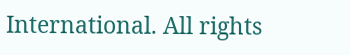International. All rights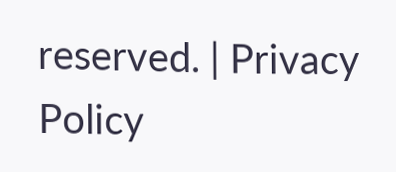reserved. | Privacy Policy